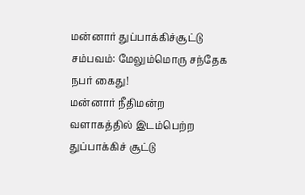மன்னார் துப்பாக்கிச்சூட்டு சம்பவம்: மேலும்மொரு சந்தேக நபர் கைது!
மன்னார் நீதிமன்ற வளாகத்தில் இடம்பெற்ற துப்பாக்கிச் சூட்டு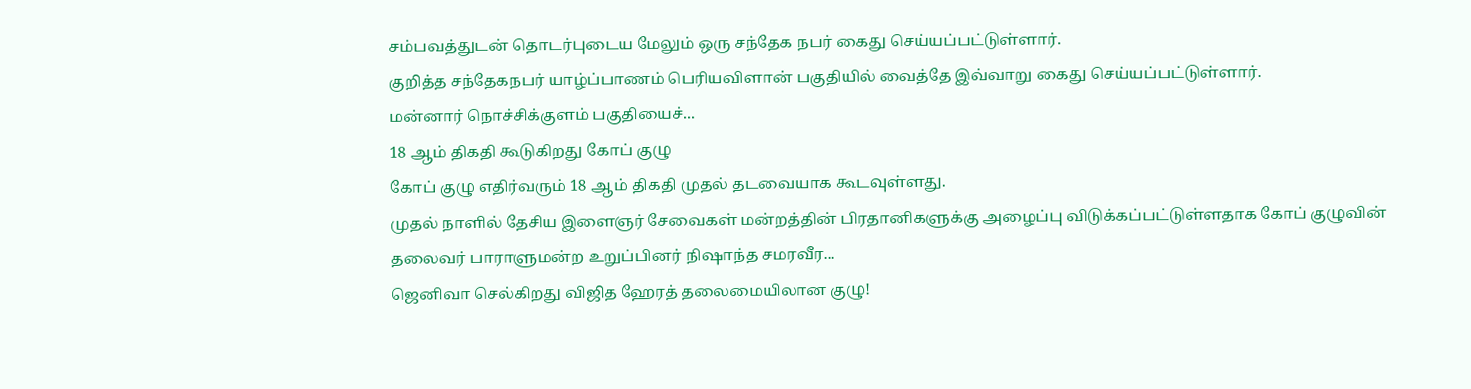சம்பவத்துடன் தொடர்புடைய மேலும் ஒரு சந்தேக நபர் கைது செய்யப்பட்டுள்ளார்.
குறித்த சந்தேகநபர் யாழ்ப்பாணம் பெரியவிளான் பகுதியில் வைத்தே இவ்வாறு கைது செய்யப்பட்டுள்ளார்.
மன்னார் நொச்சிக்குளம் பகுதியைச்...
18 ஆம் திகதி கூடுகிறது கோப் குழு
கோப் குழு எதிர்வரும் 18 ஆம் திகதி முதல் தடவையாக கூடவுள்ளது.
முதல் நாளில் தேசிய இளைஞர் சேவைகள் மன்றத்தின் பிரதானிகளுக்கு அழைப்பு விடுக்கப்பட்டுள்ளதாக கோப் குழுவின் தலைவர் பாராளுமன்ற உறுப்பினர் நிஷாந்த சமரவீர...
ஜெனிவா செல்கிறது விஜித ஹேரத் தலைமையிலான குழு!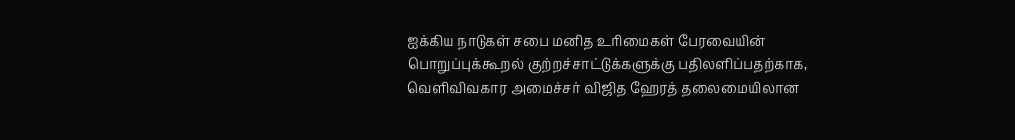ஐக்கிய நாடுகள் சபை மனித உரிமைகள் பேரவையின் பொறுப்புக்கூறல் குற்றச்சாட்டுக்களுக்கு பதிலளிப்பதற்காக, வெளிவிவகார அமைச்சர் விஜித ஹேரத் தலைமையிலான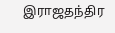இராஜதந்திர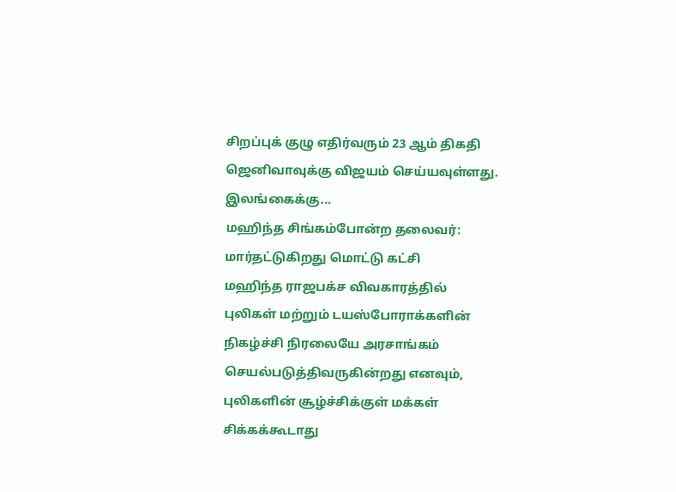சிறப்புக் குழு எதிர்வரும் 23 ஆம் திகதி ஜெனிவாவுக்கு விஜயம் செய்யவுள்ளது.
இலங்கைக்கு...
மஹிந்த சிங்கம்போன்ற தலைவர்: மார்தட்டுகிறது மொட்டு கட்சி
மஹிந்த ராஜபக்ச விவகாரத்தில் புலிகள் மற்றும் டயஸ்போராக்களின் நிகழ்ச்சி நிரலையே அரசாங்கம் செயல்படுத்திவருகின்றது எனவும், புலிகளின் சூழ்ச்சிக்குள் மக்கள் சிக்கக்கூடாது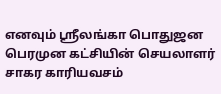எனவும் ஸ்ரீலங்கா பொதுஜன பெரமுன கட்சியின் செயலாளர் சாகர காரியவசம்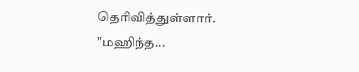தெரிவித்துள்ளார்.
"மஹிந்த...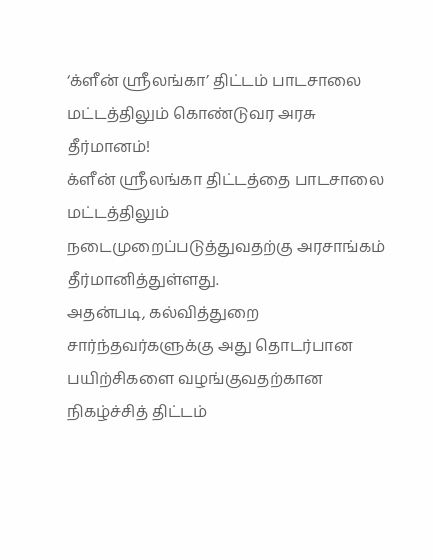‘க்ளீன் ஸ்ரீலங்கா’ திட்டம் பாடசாலை மட்டத்திலும் கொண்டுவர அரசு தீர்மானம்!
க்ளீன் ஸ்ரீலங்கா திட்டத்தை பாடசாலை மட்டத்திலும் நடைமுறைப்படுத்துவதற்கு அரசாங்கம் தீர்மானித்துள்ளது.
அதன்படி, கல்வித்துறை சார்ந்தவர்களுக்கு அது தொடர்பான பயிற்சிகளை வழங்குவதற்கான நிகழ்ச்சித் திட்டம்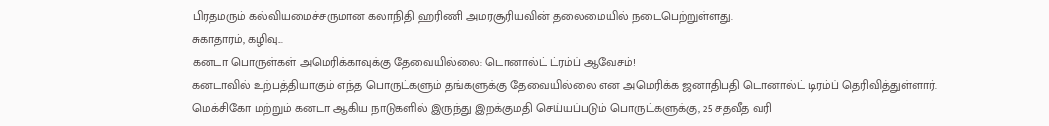பிரதமரும் கல்வியமைச்சருமான கலாநிதி ஹரிணி அமரசூரியவின் தலைமையில் நடைபெற்றுள்ளது.
சுகாதாரம், கழிவு...
கனடா பொருள்கள் அமெரிக்காவுக்கு தேவையில்லை: டொனால்ட் ட்ரம்ப் ஆவேசம்!
கனடாவில் உற்பத்தியாகும் எந்த பொருட்களும் தங்களுக்கு தேவையில்லை என அமெரிக்க ஜனாதிபதி டொனால்ட் டிரம்ப் தெரிவித்துள்ளார்.
மெக்சிகோ மற்றும் கனடா ஆகிய நாடுகளில் இருந்து இறக்குமதி செய்யப்படும் பொருட்களுக்கு, 25 சதவீத வரி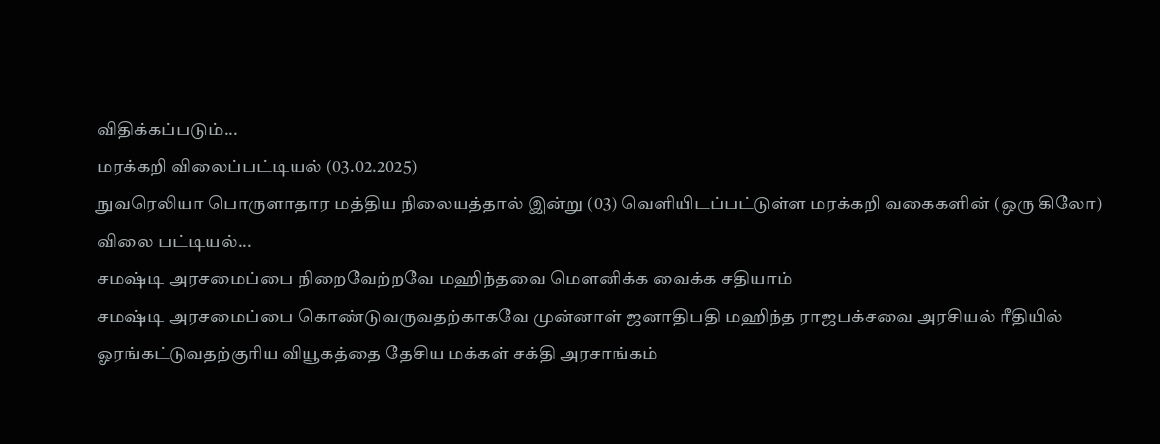விதிக்கப்படும்...
மரக்கறி விலைப்பட்டியல் (03.02.2025)
நுவரெலியா பொருளாதார மத்திய நிலையத்தால் இன்று (03) வெளியிடப்பட்டுள்ள மரக்கறி வகைகளின் (ஒரு கிலோ) விலை பட்டியல்...
சமஷ்டி அரசமைப்பை நிறைவேற்றவே மஹிந்தவை மௌனிக்க வைக்க சதியாம்
சமஷ்டி அரசமைப்பை கொண்டுவருவதற்காகவே முன்னாள் ஜனாதிபதி மஹிந்த ராஜபக்சவை அரசியல் ரீதியில் ஓரங்கட்டுவதற்குரிய வியூகத்தை தேசிய மக்கள் சக்தி அரசாங்கம்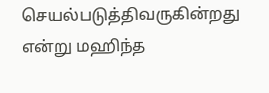செயல்படுத்திவருகின்றது என்று மஹிந்த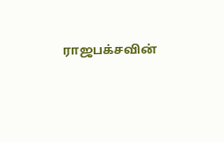ராஜபக்சவின்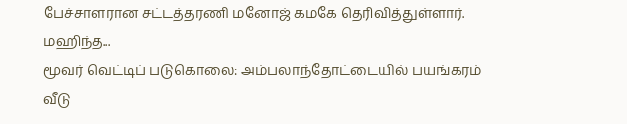பேச்சாளரான சட்டத்தரணி மனோஜ் கமகே தெரிவித்துள்ளார்.
மஹிந்த...
மூவர் வெட்டிப் படுகொலை: அம்பலாந்தோட்டையில் பயங்கரம்
வீடு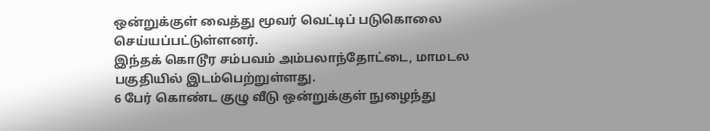ஒன்றுக்குள் வைத்து மூவர் வெட்டிப் படுகொலை செய்யப்பட்டுள்ளனர்.
இந்தக் கொடூர சம்பவம் அம்பலாந்தோட்டை, மாமடல பகுதியில் இடம்பெற்றுள்ளது.
6 பேர் கொண்ட குழு வீடு ஒன்றுக்குள் நுழைந்து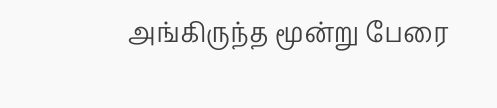அங்கிருந்த மூன்று பேரை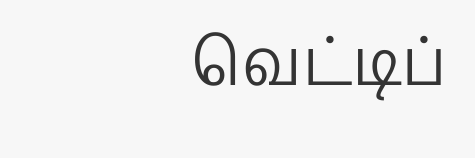வெட்டிப்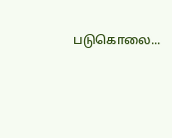படுகொலை...